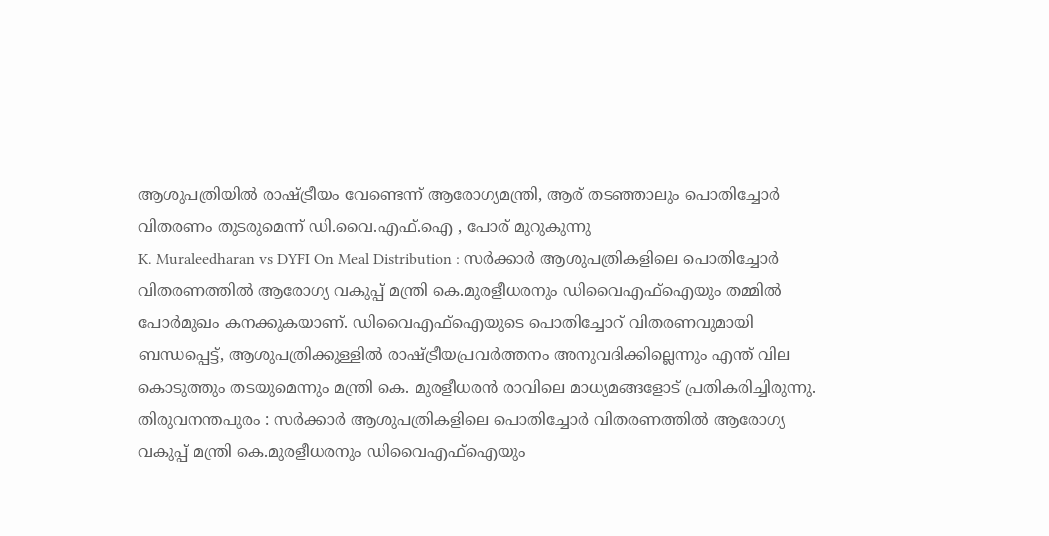ആശുപത്രിയിൽ രാഷ്ട്രീയം വേണ്ടെന്ന് ആരോഗ്യമന്ത്രി, ആര് തടഞ്ഞാലും പൊതിച്ചോർ വിതരണം തുടരുമെന്ന് ഡി.വൈ.എഫ്.ഐ , പോര് മുറുകുന്നു
K. Muraleedharan vs DYFI On Meal Distribution : സർക്കാർ ആശുപത്രികളിലെ പൊതിച്ചോർ വിതരണത്തിൽ ആരോഗ്യ വകുപ്പ് മന്ത്രി കെ.മുരളീധരനും ഡിവൈഎഫ്ഐയും തമ്മിൽ പോർമുഖം കനക്കുകയാണ്. ഡിവൈഎഫ്ഐയുടെ പൊതിച്ചോറ് വിതരണവുമായി ബന്ധപ്പെട്ട്, ആശുപത്രിക്കുള്ളിൽ രാഷ്ട്രീയപ്രവർത്തനം അനുവദിക്കില്ലെന്നും എന്ത് വില കൊടുത്തും തടയുമെന്നും മന്ത്രി കെ. മുരളീധരൻ രാവിലെ മാധ്യമങ്ങളോട് പ്രതികരിച്ചിരുന്നു.
തിരുവനന്തപുരം : സർക്കാർ ആശുപത്രികളിലെ പൊതിച്ചോർ വിതരണത്തിൽ ആരോഗ്യ വകുപ്പ് മന്ത്രി കെ.മുരളീധരനും ഡിവൈഎഫ്ഐയും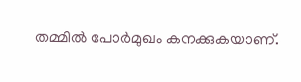തമ്മിൽ പോർമുഖം കനക്കുകയാണ്.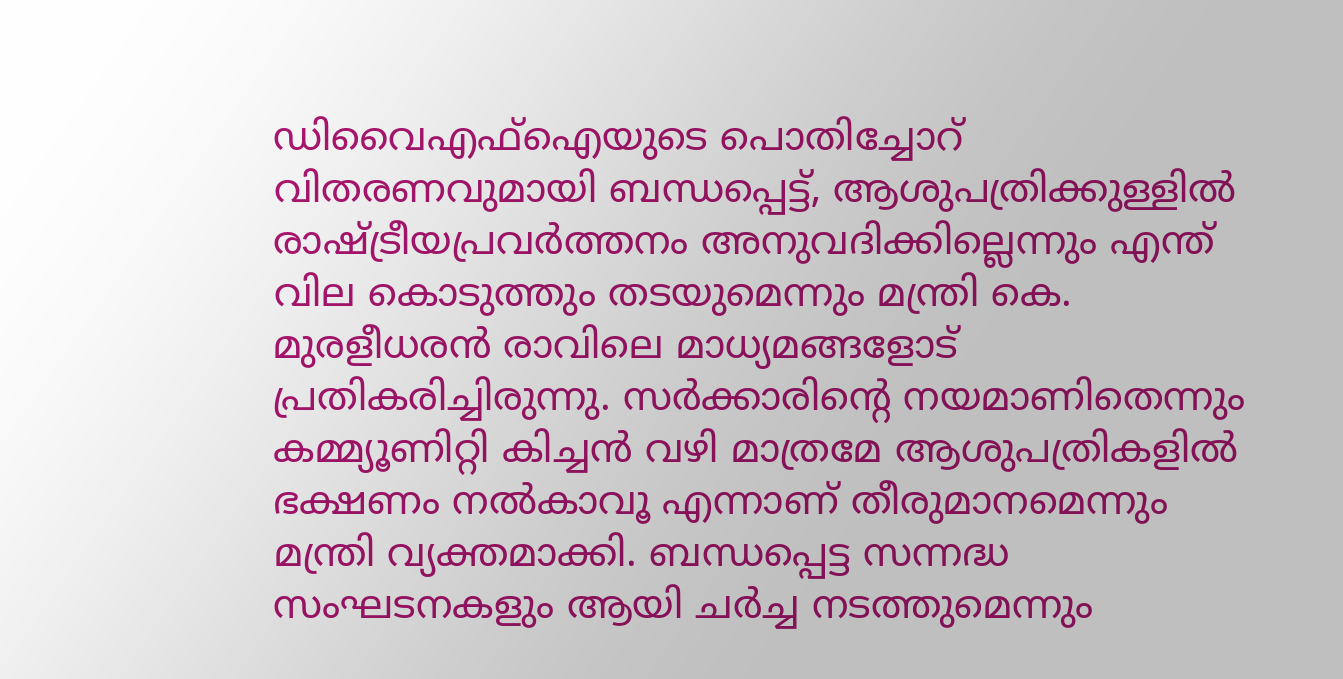ഡിവൈഎഫ്ഐയുടെ പൊതിച്ചോറ് വിതരണവുമായി ബന്ധപ്പെട്ട്, ആശുപത്രിക്കുള്ളിൽ രാഷ്ട്രീയപ്രവർത്തനം അനുവദിക്കില്ലെന്നും എന്ത് വില കൊടുത്തും തടയുമെന്നും മന്ത്രി കെ. മുരളീധരൻ രാവിലെ മാധ്യമങ്ങളോട് പ്രതികരിച്ചിരുന്നു. സർക്കാരിന്റെ നയമാണിതെന്നും കമ്മ്യൂണിറ്റി കിച്ചൻ വഴി മാത്രമേ ആശുപത്രികളിൽ ഭക്ഷണം നൽകാവൂ എന്നാണ് തീരുമാനമെന്നും മന്ത്രി വ്യക്തമാക്കി. ബന്ധപ്പെട്ട സന്നദ്ധ സംഘടനകളും ആയി ചർച്ച നടത്തുമെന്നും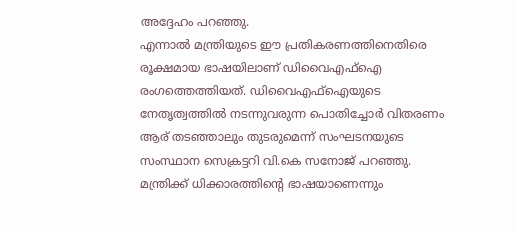അദ്ദേഹം പറഞ്ഞു.
എന്നാൽ മന്ത്രിയുടെ ഈ പ്രതികരണത്തിനെതിരെ രൂക്ഷമായ ഭാഷയിലാണ് ഡിവൈഎഫ്ഐ രംഗത്തെത്തിയത്. ഡിവൈഎഫ്ഐയുടെ നേതൃത്വത്തിൽ നടന്നുവരുന്ന പൊതിച്ചോർ വിതരണം ആര് തടഞ്ഞാലും തുടരുമെന്ന് സംഘടനയുടെ സംസ്ഥാന സെക്രട്ടറി വി.കെ സനോജ് പറഞ്ഞു. മന്ത്രിക്ക് ധിക്കാരത്തിന്റെ ഭാഷയാണെന്നും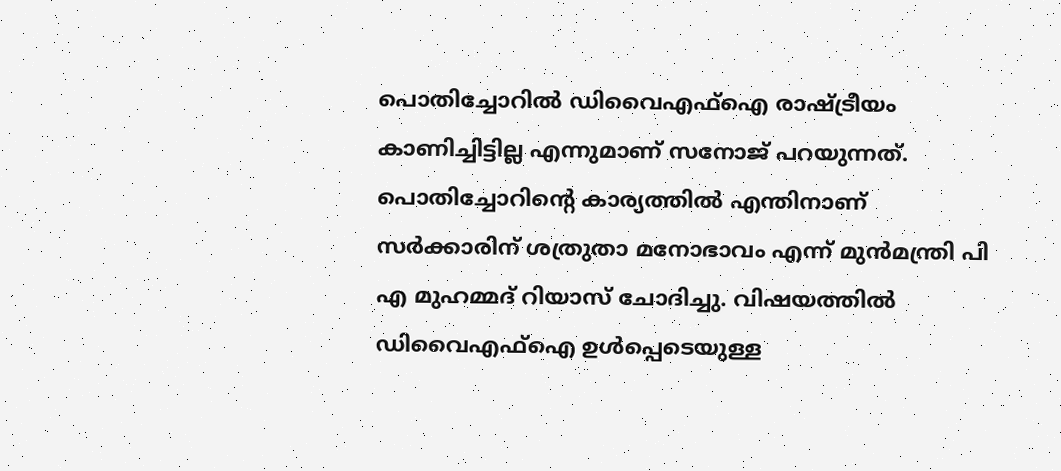പൊതിച്ചോറിൽ ഡിവൈഎഫ്ഐ രാഷ്ട്രീയം കാണിച്ചിട്ടില്ല എന്നുമാണ് സനോജ് പറയുന്നത്. പൊതിച്ചോറിന്റെ കാര്യത്തിൽ എന്തിനാണ് സർക്കാരിന് ശത്രുതാ മനോഭാവം എന്ന് മുൻമന്ത്രി പി എ മുഹമ്മദ് റിയാസ് ചോദിച്ചു. വിഷയത്തിൽ ഡിവൈഎഫ്ഐ ഉൾപ്പെടെയുള്ള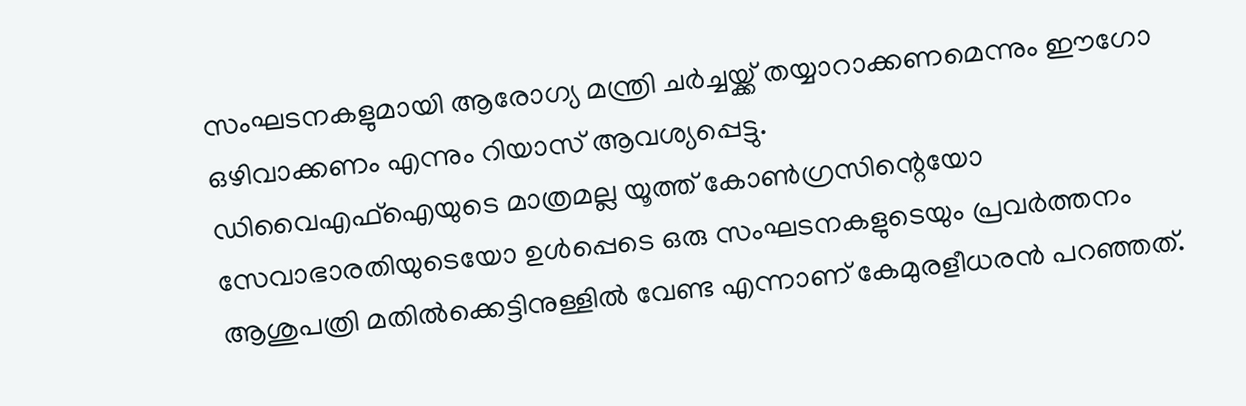സംഘടനകളുമായി ആരോഗ്യ മന്ത്രി ചർച്ചയ്ക്ക് തയ്യാറാക്കണമെന്നും ഈഗോ ഒഴിവാക്കണം എന്നും റിയാസ് ആവശ്യപ്പെട്ടു.
ഡിവൈഎഫ്ഐയുടെ മാത്രമല്ല യൂത്ത് കോൺഗ്രസിന്റെയോ സേവാഭാരതിയുടെയോ ഉൾപ്പെടെ ഒരു സംഘടനകളുടെയും പ്രവർത്തനം ആശുപത്രി മതിൽക്കെട്ടിനുള്ളിൽ വേണ്ട എന്നാണ് കേമുരളീധരൻ പറഞ്ഞത്.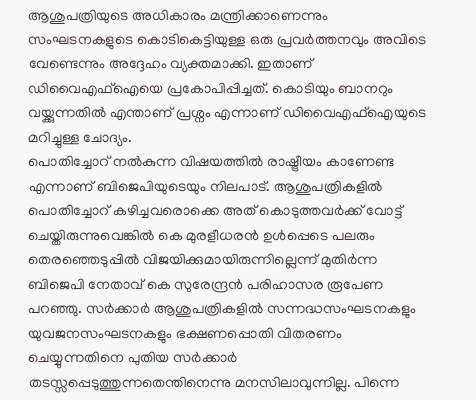ആശുപത്രിയുടെ അധികാരം മന്ത്രിക്കാണെന്നും സംഘടനകളുടെ കൊടികെട്ടിയുള്ള ഒരു പ്രവർത്തനവും അവിടെ വേണ്ടെന്നും അദ്ദേഹം വ്യക്തമാക്കി. ഇതാണ് ഡിവൈഎഫ്ഐയെ പ്രകോപിപ്പിച്ചത്. കൊടിയും ബാനറും വയ്ക്കുന്നതിൽ എന്താണ് പ്രശ്നം എന്നാണ് ഡിവൈഎഫ്ഐയുടെ മറിച്ചുള്ള ചോദ്യം.
പൊതിച്ചോറ് നൽകുന്ന വിഷയത്തിൽ രാഷ്ട്രീയം കാണേണ്ട എന്നാണ് ബിജെപിയുടെയും നിലപാട്. ആശുപത്രികളിൽ പൊതിച്ചോറ് കഴിച്ചവരൊക്കെ അത് കൊടുത്തവർക്ക് വോട്ട് ചെയ്തിരുന്നുവെങ്കിൽ കെ മുരളീധരൻ ഉൾപ്പെടെ പലരും തെരഞ്ഞെടുപ്പിൽ വിജയിക്കുമായിരുന്നില്ലെന്ന് മുതിർന്ന ബിജെപി നേതാവ് കെ സുരേന്ദ്രൻ പരിഹാസര രൂപേണ പറഞ്ഞു. സർക്കാർ ആശുപത്രികളിൽ സന്നദ്ധസംഘടനകളും യുവജനസംഘടനകളും ഭക്ഷണപ്പൊതി വിതരണം ചെയ്യുന്നതിനെ പുതിയ സർക്കാർ തടസ്സപ്പെടുത്തുന്നതെന്തിനെന്നു മനസിലാവുന്നില്ല. പിന്നെ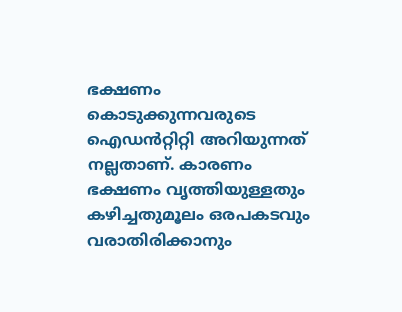ഭക്ഷണം കൊടുക്കുന്നവരുടെ ഐഡൻറ്റിറ്റി അറിയുന്നത് നല്ലതാണ്. കാരണം ഭക്ഷണം വൃത്തിയുള്ളതും കഴിച്ചതുമൂലം ഒരപകടവും വരാതിരിക്കാനും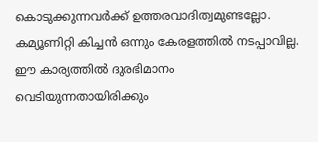കൊടുക്കുന്നവർക്ക് ഉത്തരവാദിത്വമുണ്ടല്ലോ. കമ്യൂണിറ്റി കിച്ചൻ ഒന്നും കേരളത്തിൽ നടപ്പാവില്ല. ഈ കാര്യത്തിൽ ദുരഭിമാനം വെടിയുന്നതായിരിക്കും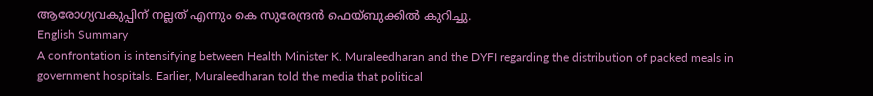ആരോഗ്യവകുപ്പിന് നല്ലത് എന്നും കെ സുരേന്ദ്രൻ ഫെയ്ബുക്കിൽ കുറിച്ചു.
English Summary
A confrontation is intensifying between Health Minister K. Muraleedharan and the DYFI regarding the distribution of packed meals in government hospitals. Earlier, Muraleedharan told the media that political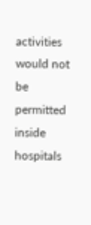activities would not be permitted inside hospitals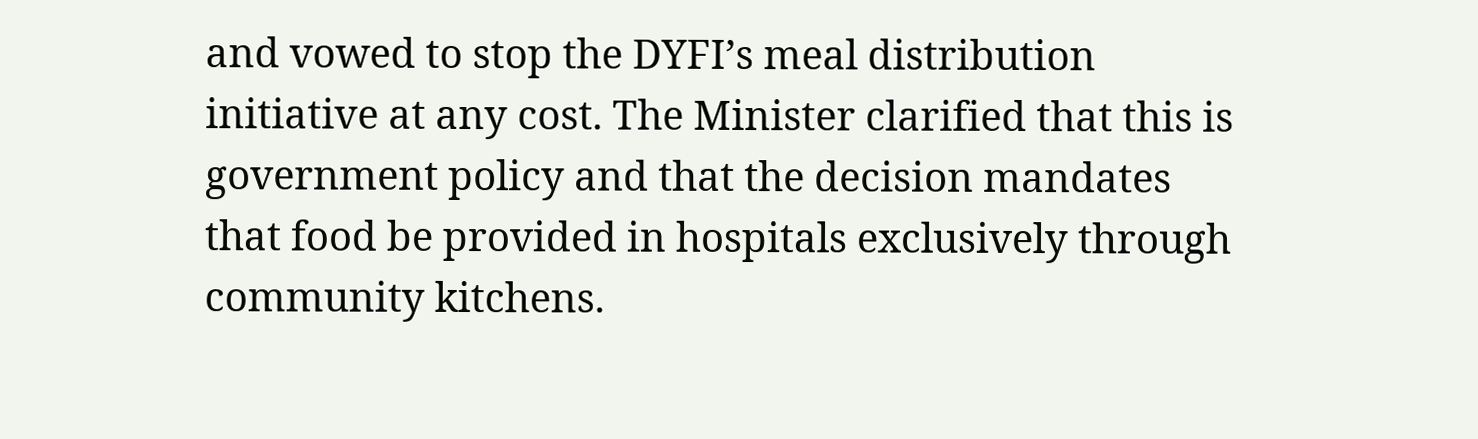and vowed to stop the DYFI’s meal distribution initiative at any cost. The Minister clarified that this is government policy and that the decision mandates that food be provided in hospitals exclusively through community kitchens.